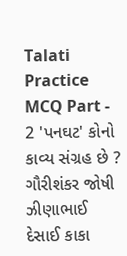Talati Practice MCQ Part - 2 'પનઘટ' કોનો કાવ્ય સંગ્રહ છે ? ગૌરીશંકર જોષી ઝીણાભાઈ દેસાઈ કાકા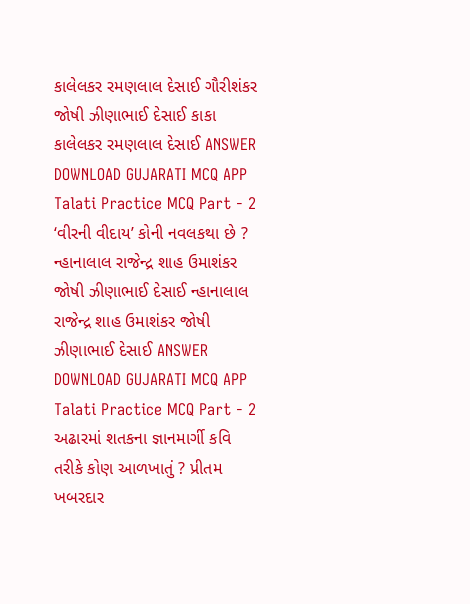કાલેલકર રમણલાલ દેસાઈ ગૌરીશંકર જોષી ઝીણાભાઈ દેસાઈ કાકા કાલેલકર રમણલાલ દેસાઈ ANSWER DOWNLOAD GUJARATI MCQ APP
Talati Practice MCQ Part - 2 ‘વીરની વીદાય’ કોની નવલકથા છે ? ન્હાનાલાલ રાજેન્દ્ર શાહ ઉમાશંકર જોષી ઝીણાભાઈ દેસાઈ ન્હાનાલાલ રાજેન્દ્ર શાહ ઉમાશંકર જોષી ઝીણાભાઈ દેસાઈ ANSWER DOWNLOAD GUJARATI MCQ APP
Talati Practice MCQ Part - 2 અઢારમાં શતકના જ્ઞાનમાર્ગી કવિ તરીકે કોણ આળખાતું ? પ્રીતમ ખબરદાર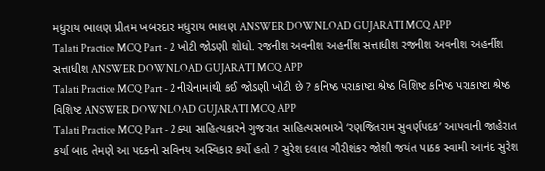મધુરાય ભાલણ પ્રીતમ ખબરદાર મધુરાય ભાલણ ANSWER DOWNLOAD GUJARATI MCQ APP
Talati Practice MCQ Part - 2 ખોટી જોડણી શોધો. રજનીશ અવનીશ અહર્નીશ સત્તાધીશ રજનીશ અવનીશ અહર્નીશ સત્તાધીશ ANSWER DOWNLOAD GUJARATI MCQ APP
Talati Practice MCQ Part - 2 નીચેનામાંથી કઈ જોડણી ખોટી છે ? કનિષ્ઠ પરાકાષ્ટા શ્રેષ્ઠ વિશિષ્ટ કનિષ્ઠ પરાકાષ્ટા શ્રેષ્ઠ વિશિષ્ટ ANSWER DOWNLOAD GUJARATI MCQ APP
Talati Practice MCQ Part - 2 ક્યા સાહિત્યકારને ગુજરાત સાહિત્યસભાએ ‘રણજિતરામ સુવર્ણપદક’ આપવાની જાહેરાત કર્યા બાદ તેમણે આ પદકનો સવિનય અસ્વિકાર કર્યો હતો ? સુરેશ દલાલ ગૌરીશંકર જોશી જયંત પાઠક સ્વામી આનંદ સુરેશ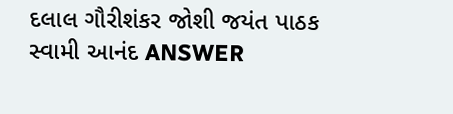દલાલ ગૌરીશંકર જોશી જયંત પાઠક સ્વામી આનંદ ANSWER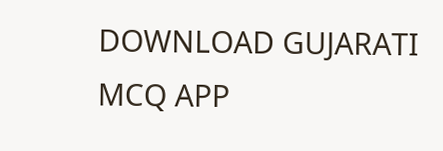DOWNLOAD GUJARATI MCQ APP